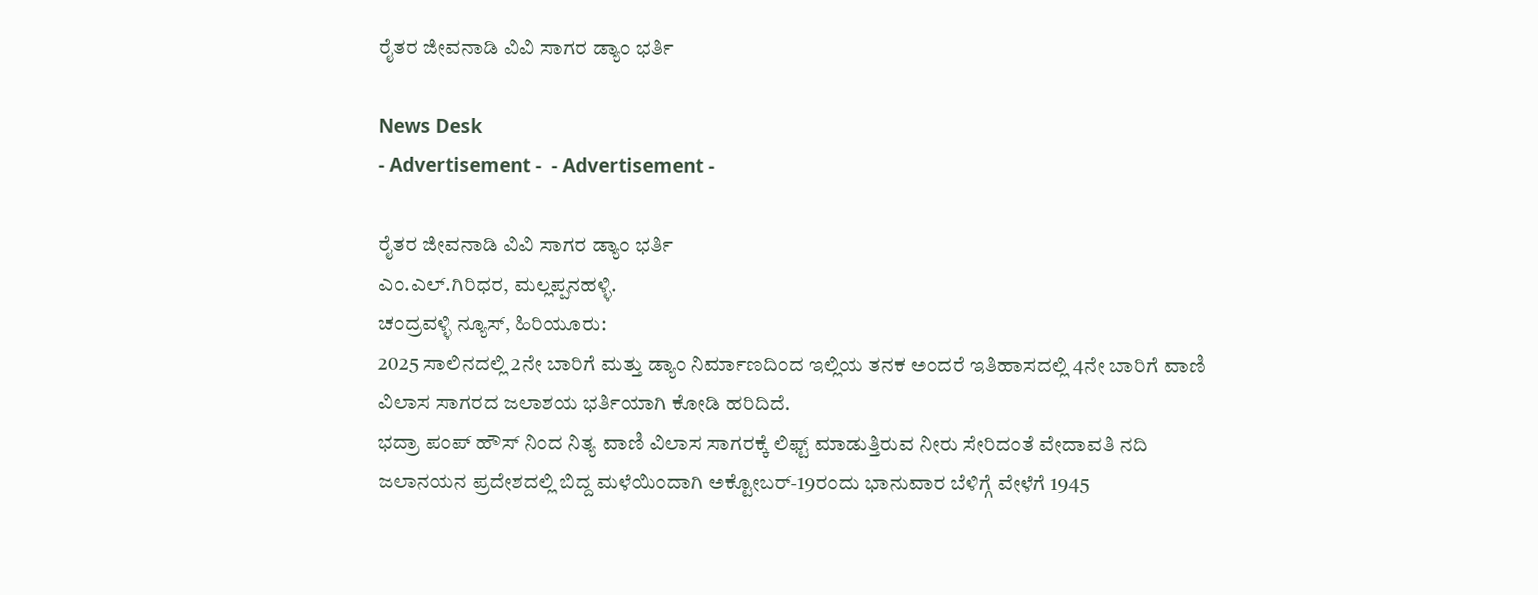ರೈತರ ಜೀವನಾಡಿ ವಿವಿ ಸಾಗರ ಡ್ಯಾಂ ಭರ್ತಿ

News Desk
- Advertisement -  - Advertisement -

ರೈತರ ಜೀವನಾಡಿ ವಿವಿ ಸಾಗರ ಡ್ಯಾಂ ಭರ್ತಿ
ಎಂ.ಎಲ್.ಗಿರಿಧರ, ಮಲ್ಲಪ್ಪನಹಳ್ಳಿ.
ಚಂದ್ರವಳ್ಳಿ ನ್ಯೂಸ್, ಹಿರಿಯೂರು:
2025 ಸಾಲಿನದಲ್ಲಿ 2ನೇ ಬಾರಿಗೆ ಮತ್ತು ಡ್ಯಾಂ ನಿರ್ಮಾಣದಿಂದ ಇಲ್ಲಿಯ ತನಕ ಅಂದರೆ ಇತಿಹಾಸದಲ್ಲಿ 4ನೇ ಬಾರಿಗೆ ವಾಣಿ ವಿಲಾಸ ಸಾಗರದ ಜಲಾಶಯ ಭರ್ತಿಯಾಗಿ ಕೋಡಿ ಹರಿದಿದೆ.
ಭದ್ರಾ ಪಂಪ್ ಹೌಸ್ ನಿಂದ ನಿತ್ಯ ವಾಣಿ ವಿಲಾಸ ಸಾಗರಕ್ಕೆ ಲಿಫ್ಟ್ ಮಾಡುತ್ತಿರುವ ನೀರು ಸೇರಿದಂತೆ ವೇದಾವತಿ ನದಿ ಜಲಾನಯನ ಪ್ರದೇಶದಲ್ಲಿ ಬಿದ್ದ ಮಳೆಯಿಂದಾಗಿ ಅಕ್ಟೋಬರ್-19ರಂದು ಭಾನುವಾರ ಬೆಳಿಗ್ಗೆ ವೇಳೆಗೆ 1945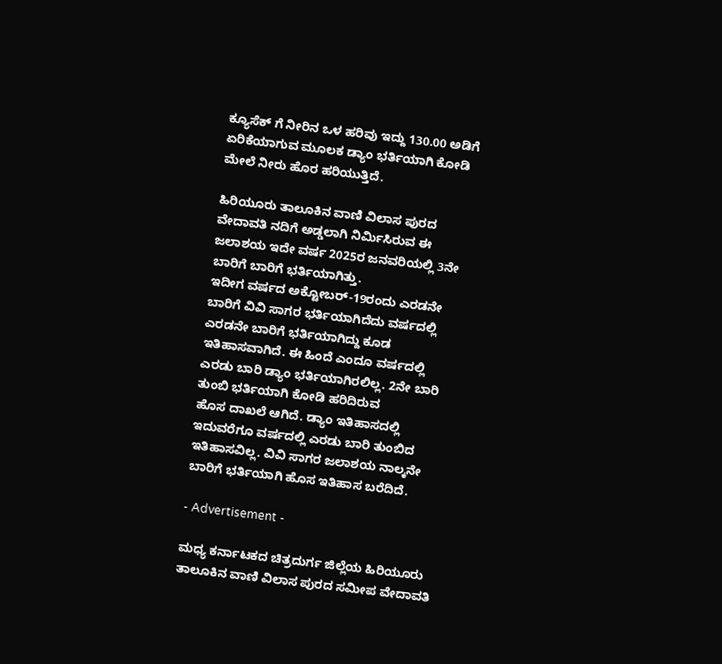ಕ್ಯೂಸೆಕ್ ಗೆ ನೀರಿನ ಒಳ ಹರಿವು ಇದ್ದು 130.00 ಅಡಿಗೆ ಏರಿಕೆಯಾಗುವ ಮೂಲಕ ಡ್ಯಾಂ ಭರ್ತಿಯಾಗಿ ಕೋಡಿ ಮೇಲೆ ನೀರು ಹೊರ ಹರಿಯುತ್ತಿದೆ.

ಹಿರಿಯೂರು ತಾಲೂಕಿನ ವಾಣಿ ವಿಲಾಸ ಪುರದ ವೇದಾವತಿ ನದಿಗೆ ಅಡ್ಡಲಾಗಿ ನಿರ್ಮಿಸಿರುವ ಈ ಜಲಾಶಯ ಇದೇ ವರ್ಷ 2025ರ ಜನವರಿಯಲ್ಲಿ 3ನೇ ಬಾರಿಗೆ ಬಾರಿಗೆ ಭರ್ತಿಯಾಗಿತ್ತು.
ಇದೀಗ ವರ್ಷದ ಅಕ್ಟೋಬರ್-19ರಂದು ಎರಡನೇ ಬಾರಿಗೆ ವಿವಿ ಸಾಗರ ಭರ್ತಿಯಾಗಿದೆದು ವರ್ಷದಲ್ಲಿ ಎರಡನೇ ಬಾರಿಗೆ ಭರ್ತಿಯಾಗಿದ್ದು ಕೂಡ ಇತಿಹಾಸವಾಗಿದೆ. ಈ ಹಿಂದೆ ಎಂದೂ ವರ್ಷದಲ್ಲಿ ಎರಡು ಬಾರಿ ಡ್ಯಾಂ ಭರ್ತಿಯಾಗಿರಲಿಲ್ಲ. 2ನೇ ಬಾರಿ ತುಂಬಿ ಭರ್ತಿಯಾಗಿ ಕೋಡಿ ಹರಿದಿರುವ
ಹೊಸ ದಾಖಲೆ ಆಗಿದೆ. ಡ್ಯಾಂ ಇತಿಹಾಸದಲ್ಲಿ ಇದುವರೆಗೂ ವರ್ಷದಲ್ಲಿ ಎರಡು ಬಾರಿ ತುಂಬಿದ ಇತಿಹಾಸವಿಲ್ಲ. ವಿವಿ ಸಾಗರ ಜಲಾಶಯ ನಾಲ್ಕನೇ ಬಾರಿಗೆ ಭರ್ತಿಯಾಗಿ ಹೊಸ ಇತಿಹಾಸ ಬರೆದಿದೆ.

- Advertisement -

ಮಧ್ಯ ಕರ್ನಾಟಕದ ಚಿತ್ರದುರ್ಗ ಜಿಲ್ಲೆಯ ಹಿರಿಯೂರು ತಾಲೂಕಿನ ವಾಣಿ ವಿಲಾಸ ಪುರದ ಸಮೀಪ ವೇದಾವತಿ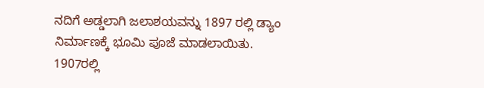ನದಿಗೆ ಅಡ್ಡಲಾಗಿ ಜಲಾಶಯವನ್ನು 1897 ರಲ್ಲಿ ಡ್ಯಾಂ ನಿರ್ಮಾಣಕ್ಕೆ ಭೂಮಿ ಪೂಜೆ ಮಾಡಲಾಯಿತು. 1907ರಲ್ಲಿ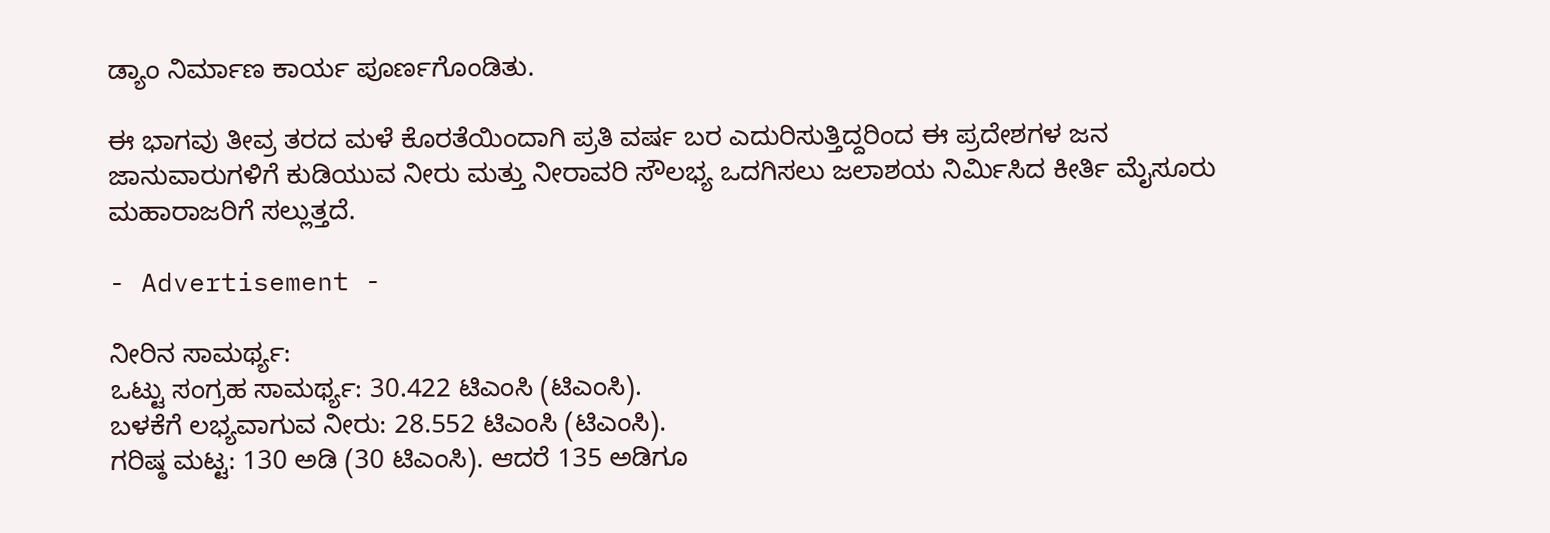ಡ್ಯಾಂ ನಿರ್ಮಾಣ ಕಾರ್ಯ ಪೂರ್ಣಗೊಂಡಿತು.

ಈ ಭಾಗವು ತೀವ್ರ ತರದ ಮಳೆ ಕೊರತೆಯಿಂದಾಗಿ ಪ್ರತಿ ವರ್ಷ ಬರ ಎದುರಿಸುತ್ತಿದ್ದರಿಂದ ಈ ಪ್ರದೇಶಗಳ ಜನ ಜಾನುವಾರುಗಳಿಗೆ ಕುಡಿಯುವ ನೀರು ಮತ್ತು ನೀರಾವರಿ ಸೌಲಭ್ಯ ಒದಗಿಸಲು ಜಲಾಶಯ ನಿರ್ಮಿಸಿದ ಕೀರ್ತಿ ಮೈಸೂರು ಮಹಾರಾಜರಿಗೆ ಸಲ್ಲುತ್ತದೆ.

- Advertisement -

ನೀರಿನ ಸಾಮರ್ಥ್ಯ:
ಒಟ್ಟು ಸಂಗ್ರಹ ಸಾಮರ್ಥ್ಯ: 30.422 ಟಿಎಂಸಿ (ಟಿಎಂಸಿ).
ಬಳಕೆಗೆ ಲಭ್ಯವಾಗುವ ನೀರು: 28.552 ಟಿಎಂಸಿ (ಟಿಎಂಸಿ).
ಗರಿಷ್ಠ ಮಟ್ಟ: 130 ಅಡಿ (30 ಟಿಎಂಸಿ). ಆದರೆ 135 ಅಡಿಗೂ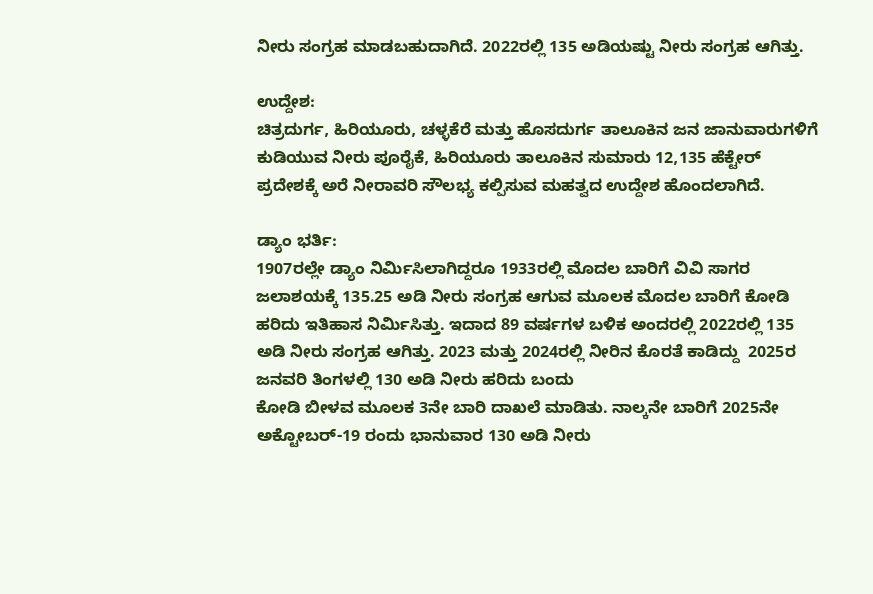ನೀರು ಸಂಗ್ರಹ ಮಾಡಬಹುದಾಗಿದೆ. 2022ರಲ್ಲಿ 135 ಅಡಿಯಷ್ಟು ನೀರು ಸಂಗ್ರಹ ಆಗಿತ್ತು.

ಉದ್ದೇಶ:
ಚಿತ್ರದುರ್ಗ, ಹಿರಿಯೂರು, ಚಳ್ಳಕೆರೆ ಮತ್ತು ಹೊಸದುರ್ಗ ತಾಲೂಕಿನ ಜನ ಜಾನುವಾರುಗಳಿಗೆ ಕುಡಿಯುವ ನೀರು ಪೂರೈಕೆ, ಹಿರಿಯೂರು ತಾಲೂಕಿನ ಸುಮಾರು 12,135 ಹೆಕ್ಟೇರ್ ಪ್ರದೇಶಕ್ಕೆ ಅರೆ ನೀರಾವರಿ ಸೌಲಭ್ಯ ಕಲ್ಪಿಸುವ ಮಹತ್ವದ ಉದ್ದೇಶ ಹೊಂದಲಾಗಿದೆ.

ಡ್ಯಾಂ ಭರ್ತಿ:
1907ರಲ್ಲೇ ಡ್ಯಾಂ ನಿರ್ಮಿಸಿಲಾಗಿದ್ದರೂ 1933ರಲ್ಲಿ ಮೊದಲ ಬಾರಿಗೆ ವಿವಿ ಸಾಗರ ಜಲಾಶಯಕ್ಕೆ 135.25 ಅಡಿ ನೀರು ಸಂಗ್ರಹ ಆಗುವ ಮೂಲಕ ಮೊದಲ ಬಾರಿಗೆ ಕೋಡಿ ಹರಿದು ಇತಿಹಾಸ ನಿರ್ಮಿಸಿತ್ತು. ಇದಾದ 89 ವರ್ಷಗಳ ಬಳಿಕ ಅಂದರಲ್ಲಿ 2022ರಲ್ಲಿ 135 ಅಡಿ ನೀರು ಸಂಗ್ರಹ ಆಗಿತ್ತು. 2023 ಮತ್ತು 2024ರಲ್ಲಿ ನೀರಿನ ಕೊರತೆ ಕಾಡಿದ್ದು  2025ರ ಜನವರಿ ತಿಂಗಳಲ್ಲಿ 130 ಅಡಿ ನೀರು ಹರಿದು ಬಂದು
ಕೋಡಿ ಬೀಳವ ಮೂಲಕ 3ನೇ ಬಾರಿ ದಾಖಲೆ ಮಾಡಿತು. ನಾಲ್ಕನೇ ಬಾರಿಗೆ 2025ನೇ ಅಕ್ಟೋಬರ್-19 ರಂದು ಭಾನುವಾರ 130 ಅಡಿ ನೀರು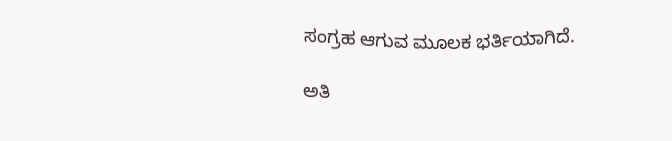ಸಂಗ್ರಹ ಆಗುವ ಮೂಲಕ ಭರ್ತಿಯಾಗಿದೆ.

ಅತಿ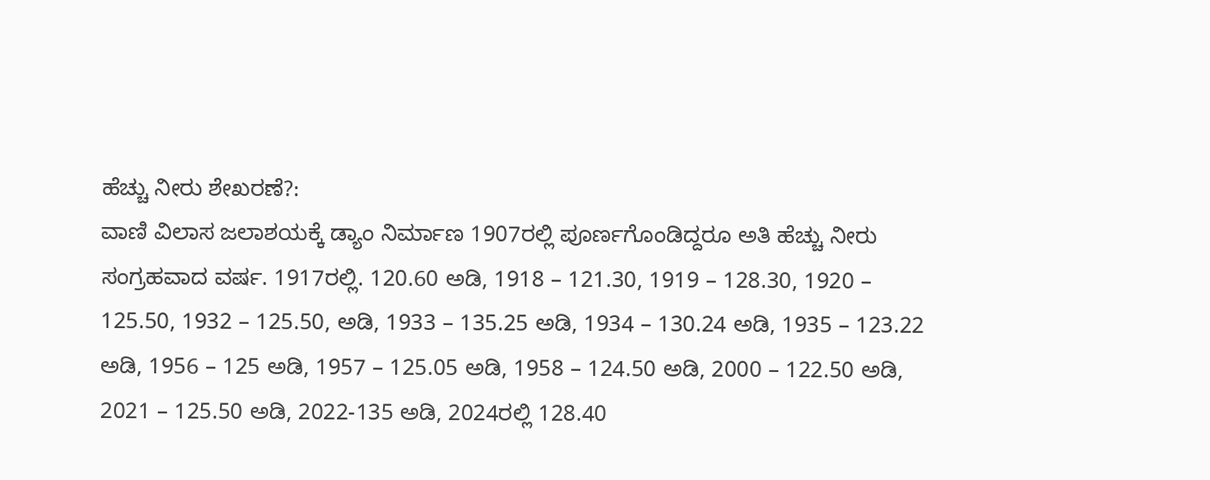ಹೆಚ್ಚು ನೀರು ಶೇಖರಣೆ?:
ವಾಣಿ ವಿಲಾಸ ಜಲಾಶಯಕ್ಕೆ ಡ್ಯಾಂ ನಿರ್ಮಾಣ 1907ರಲ್ಲಿ ಪೂರ್ಣಗೊಂಡಿದ್ದರೂ ಅತಿ ಹೆಚ್ಚು ನೀರು ಸಂಗ್ರಹವಾದ ವರ್ಷ. 1917ರಲ್ಲಿ. 120.60 ಅಡಿ, 1918 – 121.30, 1919 – 128.30, 1920 – 125.50, 1932 – 125.50, ಅಡಿ, 1933 – 135.25 ಅಡಿ, 1934 – 130.24 ಅಡಿ, 1935 – 123.22 ಅಡಿ, 1956 – 125 ಅಡಿ, 1957 – 125.05 ಅಡಿ, 1958 – 124.50 ಅಡಿ, 2000 – 122.50 ಅಡಿ, 2021 – 125.50 ಅಡಿ, 2022-135 ಅಡಿ, 2024ರಲ್ಲಿ 128.40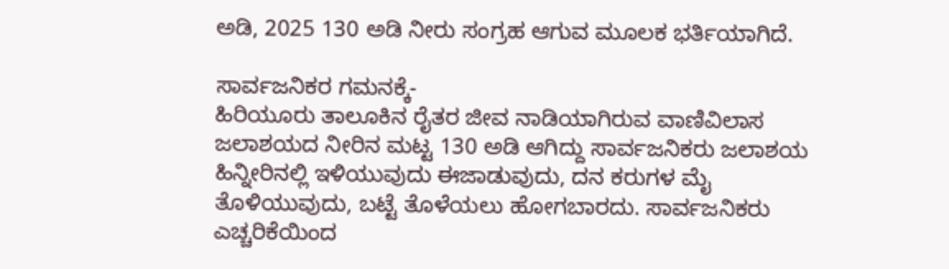ಅಡಿ, 2025 130 ಅಡಿ ನೀರು ಸಂಗ್ರಹ ಆಗುವ ಮೂಲಕ ಭರ್ತಿಯಾಗಿದೆ.

ಸಾರ್ವಜನಿಕರ ಗಮನಕ್ಕೆ-
ಹಿರಿಯೂರು ತಾಲೂಕಿನ ರೈತರ ಜೀವ ನಾಡಿಯಾಗಿರುವ ವಾಣಿವಿಲಾಸ ಜಲಾಶಯದ ನೀರಿನ ಮಟ್ಟ 130 ಅಡಿ ಆಗಿದ್ದು ಸಾರ್ವಜನಿಕರು ಜಲಾಶಯ ಹಿನ್ನೀರಿನಲ್ಲಿ ಇಳಿಯುವುದು ಈಜಾಡುವುದು, ದನ ಕರುಗಳ ಮೈ ತೊಳಿಯುವುದು, ಬಟ್ಟೆ ತೊಳೆಯಲು ಹೋಗಬಾರದು. ಸಾರ್ವಜನಿಕರು ಎಚ್ಚರಿಕೆಯಿಂದ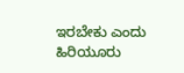ಇರಬೇಕು ಎಂದು ಹಿರಿಯೂರು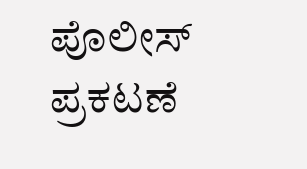ಪೊಲೀಸ್ ಪ್ರಕಟಣೆ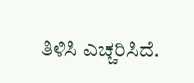ತಿಳಿಸಿ ಎಚ್ಚರಿಸಿದೆ.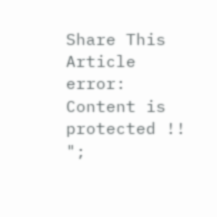Share This Article
error: Content is protected !!
";